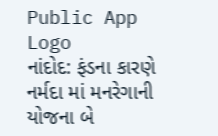Public App Logo
નાંદોદ: ફંડના કારણે નર્મદા માં મનરેગાની યોજના બે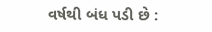વર્ષથી બંધ પડી છે :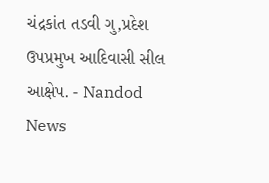ચંદ્રકાંત તડવી ગુ,પ્રદેશ ઉપપ્રમુખ આદિવાસી સીલ આક્ષેપ. - Nandod News